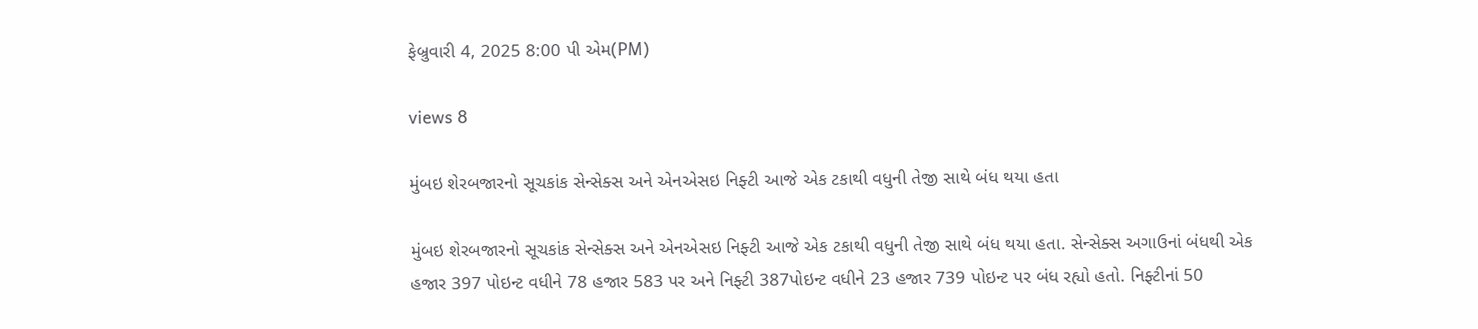ફેબ્રુવારી 4, 2025 8:00 પી એમ(PM)

views 8

મુંબઇ શેરબજારનો સૂચકાંક સેન્સેક્સ અને એનએસઇ નિફ્ટી આજે એક ટકાથી વધુની તેજી સાથે બંધ થયા હતા

મુંબઇ શેરબજારનો સૂચકાંક સેન્સેક્સ અને એનએસઇ નિફ્ટી આજે એક ટકાથી વધુની તેજી સાથે બંધ થયા હતા. સેન્સેક્સ અગાઉનાં બંધથી એક હજાર 397 પોઇન્ટ વધીને 78 હજાર 583 પર અને નિફ્ટી 387પોઇન્ટ વધીને 23 હજાર 739 પોઇન્ટ પર બંધ રહ્યો હતો. નિફ્ટીનાં 50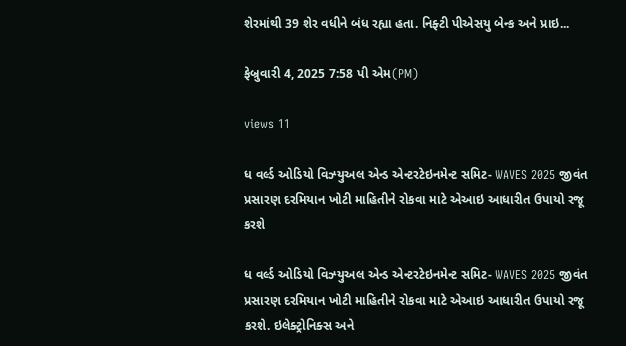શેરમાંથી 39 શેર વધીને બંધ રહ્યા હતા. નિફ્ટી પીએસયુ બેન્ક અને પ્રાઇ...

ફેબ્રુવારી 4, 2025 7:58 પી એમ(PM)

views 11

ધ વર્લ્ડ ઓડિયો વિઝ્યુઅલ એન્ડ એન્ટરટેઇનમેન્ટ સમિટ- WAVES 2025 જીવંત પ્રસારણ દરમિયાન ખોટી માહિતીને રોકવા માટે એઆઇ આધારીત ઉપાયો રજૂ કરશે

ધ વર્લ્ડ ઓડિયો વિઝ્યુઅલ એન્ડ એન્ટરટેઇનમેન્ટ સમિટ- WAVES 2025 જીવંત પ્રસારણ દરમિયાન ખોટી માહિતીને રોકવા માટે એઆઇ આધારીત ઉપાયો રજૂ કરશે. ઇલેક્ટ્રોનિક્સ અને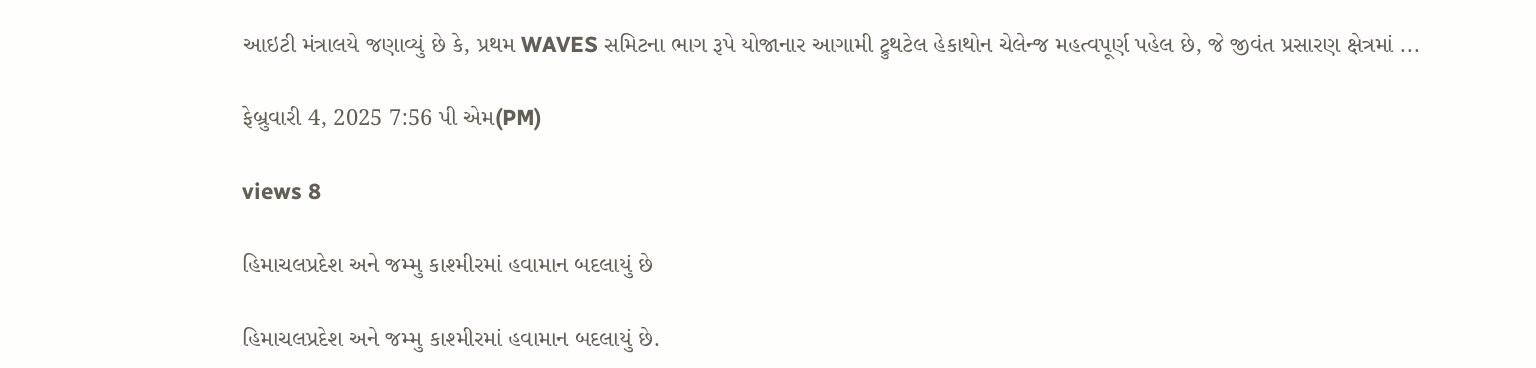આઇટી મંત્રાલયે જણાવ્યું છે કે, પ્રથમ WAVES સમિટના ભાગ રૂપે યોજાનાર આગામી ટ્રુથટેલ હેકાથોન ચેલેન્જ મહત્વપૂર્ણ પહેલ છે, જે જીવંત પ્રસારણ ક્ષેત્રમાં ...

ફેબ્રુવારી 4, 2025 7:56 પી એમ(PM)

views 8

હિમાચલપ્રદેશ અને જમ્મુ કાશ્મીરમાં હવામાન બદલાયું છે

હિમાચલપ્રદેશ અને જમ્મુ કાશ્મીરમાં હવામાન બદલાયું છે.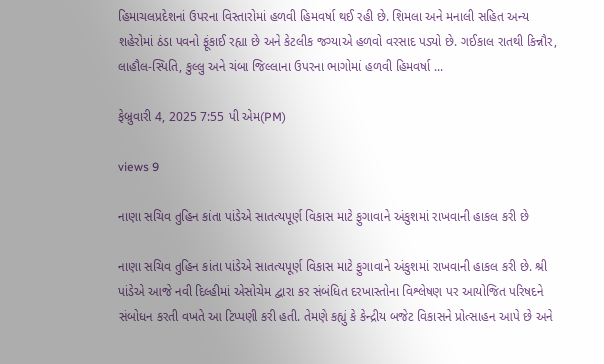હિમાચલપ્રદેશનાં ઉપરના વિસ્તારોમાં હળવી હિમવર્ષા થઈ રહી છે. શિમલા અને મનાલી સહિત અન્ય શહેરોમાં ઠંડા પવનો ફૂંકાઈ રહ્યા છે અને કેટલીક જગ્યાએ હળવો વરસાદ પડ્યો છે. ગઈકાલ રાતથી કિન્નૌર, લાહૌલ-સ્પિતિ, કુલ્લુ અને ચંબા જિલ્લાના ઉપરના ભાગોમાં હળવી હિમવર્ષા ...

ફેબ્રુવારી 4, 2025 7:55 પી એમ(PM)

views 9

નાણા સચિવ તુહિન કાંતા પાંડેએ સાતત્યપૂર્ણ વિકાસ માટે ફુગાવાને અંકુશમાં રાખવાની હાકલ કરી છે

નાણા સચિવ તુહિન કાંતા પાંડેએ સાતત્યપૂર્ણ વિકાસ માટે ફુગાવાને અંકુશમાં રાખવાની હાકલ કરી છે. શ્રી પાંડેએ આજે નવી દિલ્હીમાં એસોચેમ દ્વારા કર સંબંધિત દરખાસ્તોના વિશ્લેષણ પર આયોજિત પરિષદને સંબોધન કરતી વખતે આ ટિપ્પણી કરી હતી. તેમણે કહ્યું કે કેન્દ્રીય બજેટ વિકાસને પ્રોત્સાહન આપે છે અને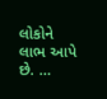લોકોને લાભ આપે છે. ...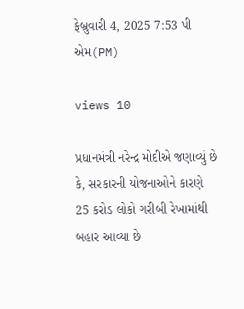ફેબ્રુવારી 4, 2025 7:53 પી એમ(PM)

views 10

પ્રધાનમંત્રી નરેન્દ્ર મોદીએ જણાવ્યું છે કે, સરકારની યોજનાઓને કારણે 25 કરોડ લોકો ગરીબી રેખામાંથી બહાર આવ્યા છે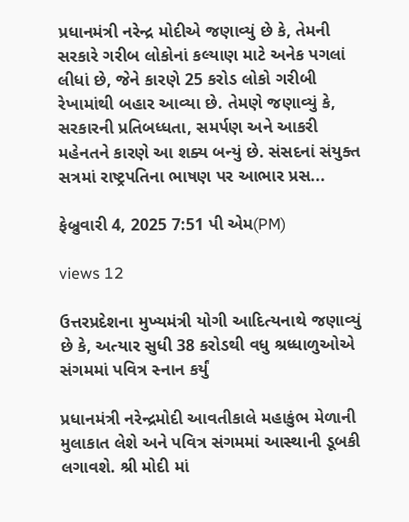પ્રધાનમંત્રી નરેન્દ્ર મોદીએ જણાવ્યું છે કે, તેમની સરકારે ગરીબ લોકોનાં કલ્યાણ માટે અનેક પગલાં લીધાં છે, જેને કારણે 25 કરોડ લોકો ગરીબી રેખામાંથી બહાર આવ્યા છે. તેમણે જણાવ્યું કે, સરકારની પ્રતિબધ્ધતા, સમર્પણ અને આકરી મહેનતને કારણે આ શક્ય બન્યું છે. સંસદનાં સંયુક્ત સત્રમાં રાષ્ટ્રપતિના ભાષણ પર આભાર પ્રસ...

ફેબ્રુવારી 4, 2025 7:51 પી એમ(PM)

views 12

ઉત્તરપ્રદેશના મુખ્યમંત્રી યોગી આદિત્યનાથે જણાવ્યું છે કે, અત્યાર સુધી 38 કરોડથી વધુ શ્રધ્ધાળુઓએ સંગમમાં પવિત્ર સ્નાન કર્યું

પ્રધાનમંત્રી નરેન્દ્રમોદી આવતીકાલે મહાકુંભ મેળાની મુલાકાત લેશે અને પવિત્ર સંગમમાં આસ્થાની ડૂબકી લગાવશે. શ્રી મોદી માં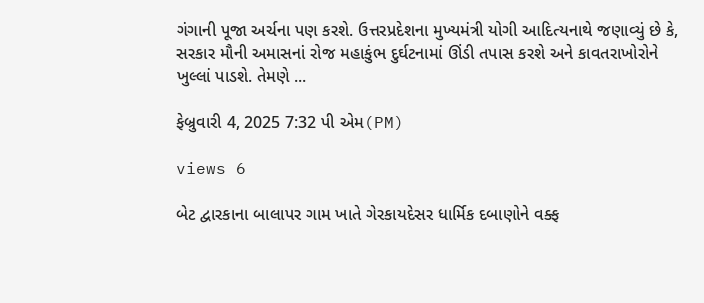ગંગાની પૂજા અર્ચના પણ કરશે. ઉત્તરપ્રદેશના મુખ્યમંત્રી યોગી આદિત્યનાથે જણાવ્યું છે કે, સરકાર મૌની અમાસનાં રોજ મહાકુંભ દુર્ઘટનામાં ઊંડી તપાસ કરશે અને કાવતરાખોરોને ખુલ્લાં પાડશે. તેમણે ...

ફેબ્રુવારી 4, 2025 7:32 પી એમ(PM)

views 6

બેટ દ્વારકાના બાલાપર ગામ ખાતે ગેરકાયદેસર ધાર્મિક દબાણોને વક્ફ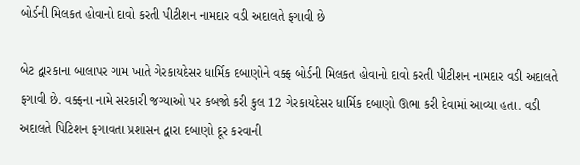બોર્ડની મિલકત હોવાનો દાવો કરતી પીટીશન નામદાર વડી અદાલતે ફગાવી છે

બેટ દ્વારકાના બાલાપર ગામ ખાતે ગેરકાયદેસર ધાર્મિક દબાણોને વક્ફ બોર્ડની મિલકત હોવાનો દાવો કરતી પીટીશન નામદાર વડી અદાલતે ફગાવી છે. વક્ફના નામે સરકારી જગ્યાઓ પર કબજો કરી કુલ 12 ગેરકાયદેસર ધાર્મિક દબાણો ઊભા કરી દેવામાં આવ્યા હતા. વડી અદાલતે પિટિશન ફગાવતા પ્રશાસન દ્વારા દબાણો દૂર કરવાની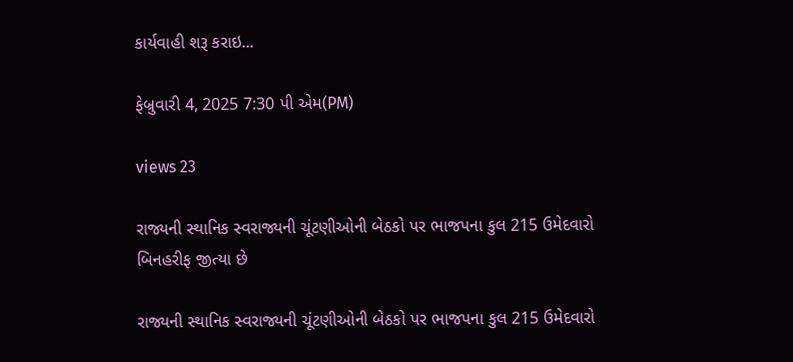કાર્યવાહી શરૂ કરાઇ...

ફેબ્રુવારી 4, 2025 7:30 પી એમ(PM)

views 23

રાજ્યની સ્થાનિક સ્વરાજ્યની ચૂંટણીઓની બેઠકો પર ભાજપના કુલ 215 ઉમેદવારો બિનહરીફ જીત્યા છે

રાજ્યની સ્થાનિક સ્વરાજ્યની ચૂંટણીઓની બેઠકો પર ભાજપના કુલ 215 ઉમેદવારો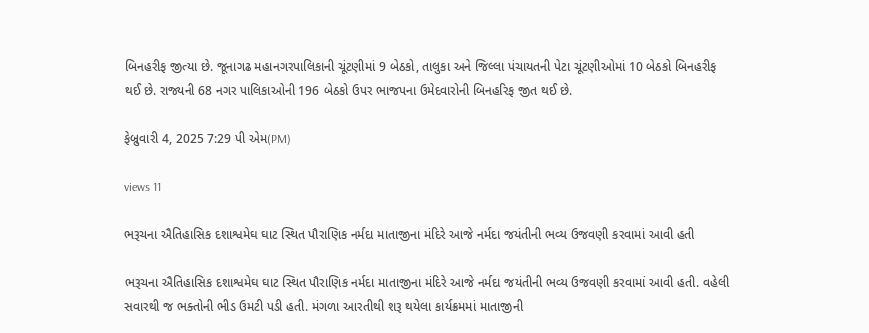બિનહરીફ જીત્યા છે. જૂનાગઢ મહાનગરપાલિકાની ચૂંટણીમાં 9 બેઠકો, તાલુકા અને જિલ્લા પંચાયતની પેટા ચૂંટણીઓમાં 10 બેઠકો બિનહરીફ થઈ છે. રાજ્યની 68 નગર પાલિકાઓની 196 બેઠકો ઉપર ભાજપના ઉમેદવારોની બિનહરિફ જીત થઈ છે.

ફેબ્રુવારી 4, 2025 7:29 પી એમ(PM)

views 11

ભરૂચના ઐતિહાસિક દશાશ્વમેઘ ઘાટ સ્થિત પૌરાણિક નર્મદા માતાજીના મંદિરે આજે નર્મદા જયંતીની ભવ્ય ઉજવણી કરવામાં આવી હતી

ભરૂચના ઐતિહાસિક દશાશ્વમેઘ ઘાટ સ્થિત પૌરાણિક નર્મદા માતાજીના મંદિરે આજે નર્મદા જયંતીની ભવ્ય ઉજવણી કરવામાં આવી હતી. વહેલી સવારથી જ ભક્તોની ભીડ ઉમટી પડી હતી. મંગળા આરતીથી શરૂ થયેલા કાર્યક્રમમાં માતાજીની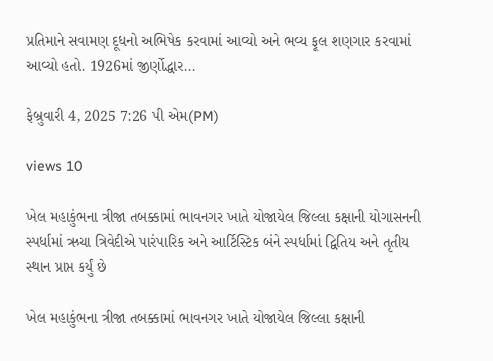પ્રતિમાને સવામણ દૂધનો અભિષેક કરવામાં આવ્યો અને ભવ્ય ફૂલ શણગાર કરવામાં આવ્યો હતો. 1926માં જીર્ણોદ્ધાર...

ફેબ્રુવારી 4, 2025 7:26 પી એમ(PM)

views 10

ખેલ મહાકુંભના ત્રીજા તબક્કામાં ભાવનગર ખાતે યોજાયેલ જિલ્લા કક્ષાની યોગાસનની સ્પર્ધામાં ઋચા ત્રિવેદીએ પારંપારિક અને આર્ટિસ્ટિક બંને સ્પર્ધામાં દ્વિતિય અને તૃતીય સ્થાન પ્રાપ્ત કર્યું છે

ખેલ મહાકુંભના ત્રીજા તબક્કામાં ભાવનગર ખાતે યોજાયેલ જિલ્લા કક્ષાની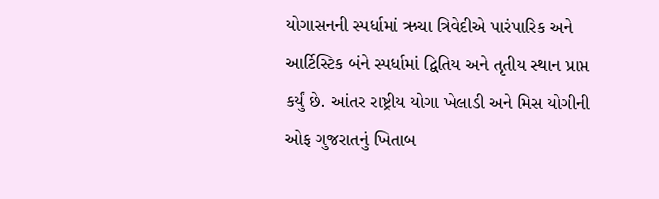યોગાસનની સ્પર્ધામાં ઋચા ત્રિવેદીએ પારંપારિક અને આર્ટિસ્ટિક બંને સ્પર્ધામાં દ્વિતિય અને તૃતીય સ્થાન પ્રાપ્ત કર્યું છે. આંતર રાષ્ટ્રીય યોગા ખેલાડી અને મિસ યોગીની ઓફ ગુજરાતનું ખિતાબ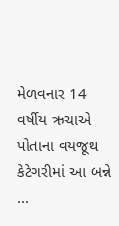મેળવનાર 14 વર્ષીય ઋચાએ પોતાના વયજૂથ કેટેગરીમાં આ બન્ને ...